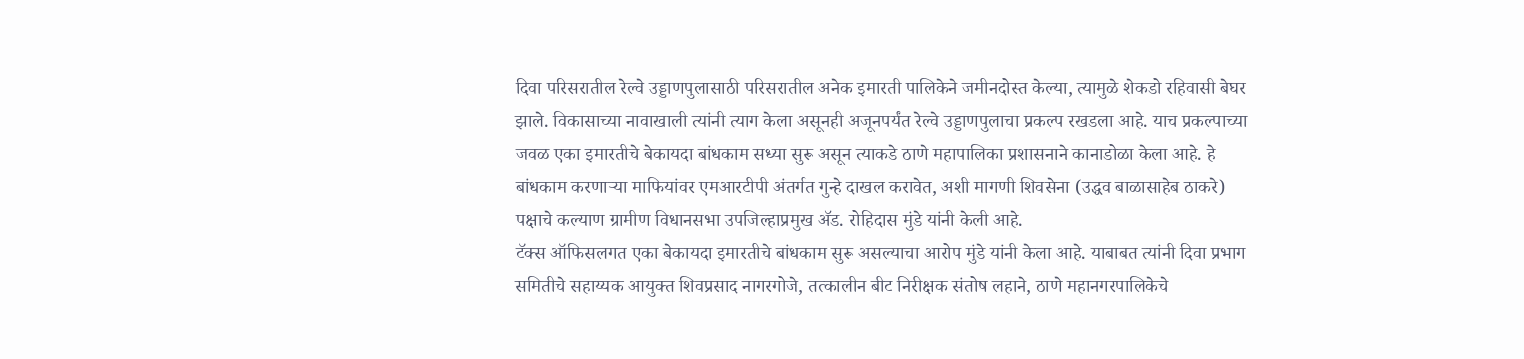दिवा परिसरातील रेल्वे उड्डाणपुलासाठी परिसरातील अनेक इमारती पालिकेने जमीनदोस्त केल्या, त्यामुळे शेकडो रहिवासी बेघर झाले. विकासाच्या नावाखाली त्यांनी त्याग केला असूनही अजूनपर्यंत रेल्वे उड्डाणपुलाचा प्रकल्प रखडला आहे. याच प्रकल्पाच्या जवळ एका इमारतीचे बेकायदा बांधकाम सध्या सुरू असून त्याकडे ठाणे महापालिका प्रशासनाने कानाडोळा केला आहे. हे बांधकाम करणाऱ्या माफियांवर एमआरटीपी अंतर्गत गुन्हे दाखल करावेत, अशी मागणी शिवसेना (उद्धव बाळासाहेब ठाकरे) पक्षाचे कल्याण ग्रामीण विधानसभा उपजिल्हाप्रमुख ॲड. रोहिदास मुंडे यांनी केली आहे.
टॅक्स ऑफिसलगत एका बेकायदा इमारतीचे बांधकाम सुरू असल्याचा आरोप मुंडे यांनी केला आहे. याबाबत त्यांनी दिवा प्रभाग समितीचे सहाय्यक आयुक्त शिवप्रसाद नागरगोजे, तत्कालीन बीट निरीक्षक संतोष लहाने, ठाणे महानगरपालिकेचे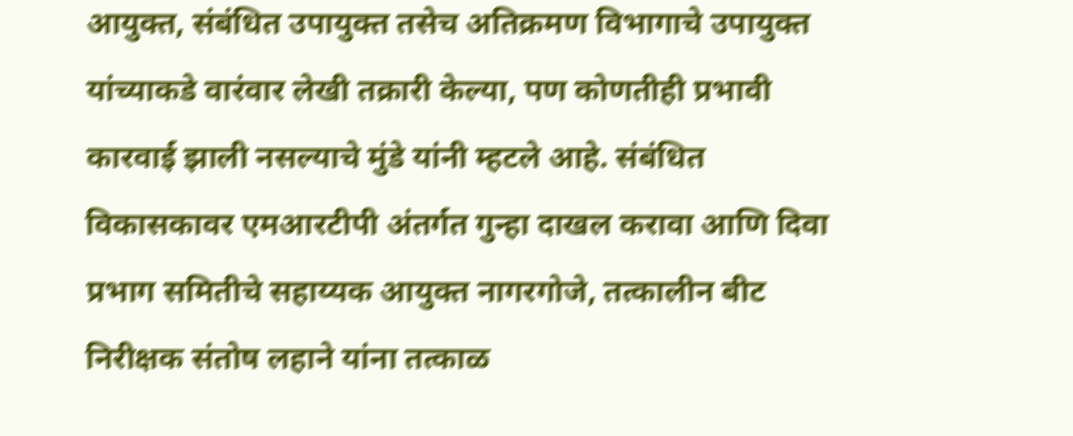आयुक्त, संबंधित उपायुक्त तसेच अतिक्रमण विभागाचे उपायुक्त यांच्याकडे वारंवार लेखी तक्रारी केल्या, पण कोणतीही प्रभावी कारवाई झाली नसल्याचे मुंडे यांनी म्हटले आहे. संबंधित विकासकावर एमआरटीपी अंतर्गत गुन्हा दाखल करावा आणि दिवा प्रभाग समितीचे सहाय्यक आयुक्त नागरगोजे, तत्कालीन बीट निरीक्षक संतोष लहाने यांना तत्काळ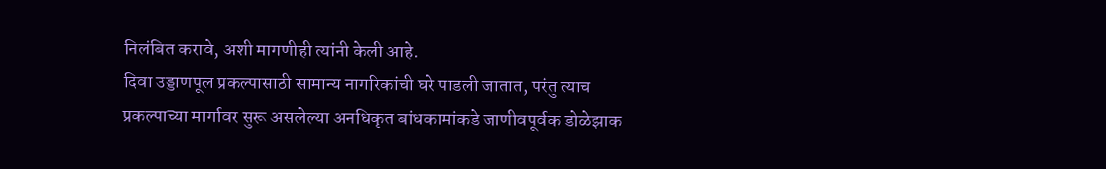निलंबित करावे, अशी मागणीही त्यांनी केली आहे.
दिवा उड्डाणपूल प्रकल्पासाठी सामान्य नागरिकांची घरे पाडली जातात, परंतु त्याच प्रकल्पाच्या मार्गावर सुरू असलेल्या अनधिकृत बांधकामांकडे जाणीवपूर्वक डोळेझाक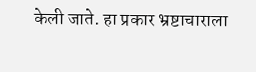केली जाते. हा प्रकार भ्रष्टाचाराला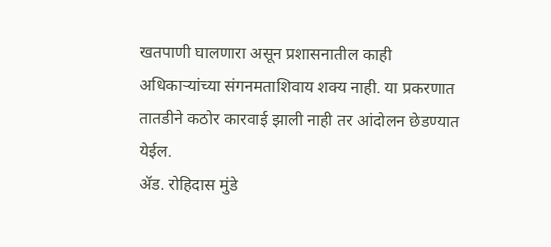खतपाणी घालणारा असून प्रशासनातील काही अधिकाऱ्यांच्या संगनमताशिवाय शक्य नाही. या प्रकरणात तातडीने कठोर कारवाई झाली नाही तर आंदोलन छेडण्यात येईल.
ॲड. रोहिदास मुंडे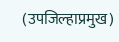(उपजिल्हाप्रमुख)